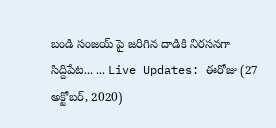బండి సంజయ్ పై జరిగిన దాడికి నిరసనగా సిద్దిపేట... ... Live Updates: ఈరోజు (27 అక్టోబర్, 2020)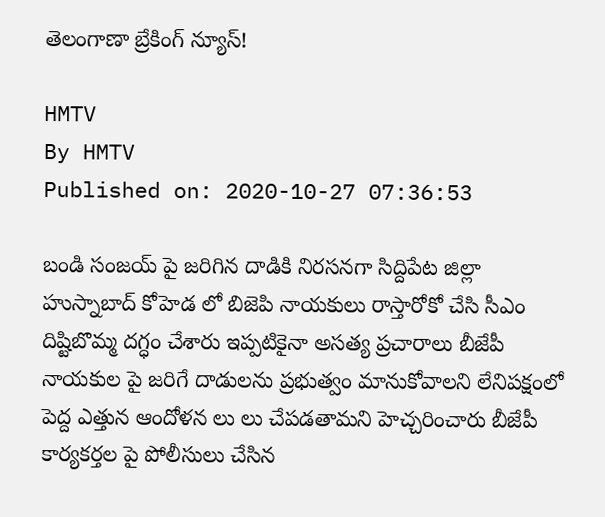తెలంగాణా బ్రేకింగ్ న్యూస్!

HMTV
By HMTV
Published on: 2020-10-27 07:36:53

బండి సంజయ్ పై జరిగిన దాడికి నిరసనగా సిద్దిపేట జిల్లా హుస్నాబాద్ కోహెడ లో బిజెపి నాయకులు రాస్తారోకో చేసి సీఎం దిష్టిబొమ్మ దగ్ధం చేశారు ఇప్పటికైనా అసత్య ప్రచారాలు బీజేపీ నాయకుల పై జరిగే దాడులను ప్రభుత్వం మానుకోవాలని లేనిపక్షంలో పెద్ద ఎత్తున ఆందోళన లు లు చేపడతామని హెచ్చరించారు బీజేపీ కార్యకర్తల పై పోలీసులు చేసిన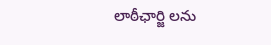లాఠీఛార్జి లను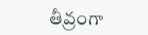తీవ్రంగా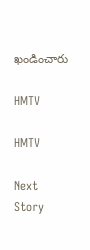ఖండించారు

HMTV

HMTV

Next Story